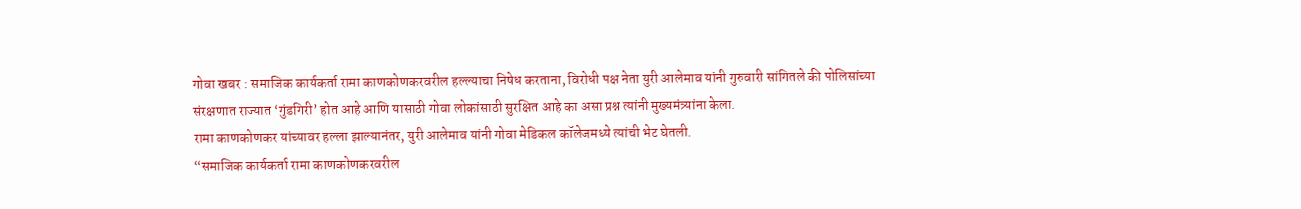गोवा खबर : समाजिक कार्यकर्ता रामा काणकोणकरवरील हल्ल्याचा निषेध करताना, विरोधी पक्ष नेता युरी आलेमाव यांनी गुरुवारी सांगितले की पोलिसांच्या संरक्षणात राज्यात ‘गुंडगिरी’ होत आहे आणि यासाठी गोवा लोकांसाठी सुरक्षित आहे का असा प्रश्न त्यांनी मुख्यमंत्र्यांना केला.
रामा काणकोणकर यांच्यावर हल्ला झाल्यानंतर, युरी आलेमाव यांनी गोवा मेडिकल कॉलेजमध्ये त्यांची भेट घेतली.
“समाजिक कार्यकर्ता रामा काणकोणकरवरील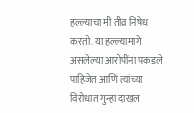हल्ल्याचा मी तीव्र निषेध करतो. या हल्ल्यामागे असलेल्या आरोपींना पकडले पाहिजेत आणि त्यांच्या विरोधात गुन्हा दाखल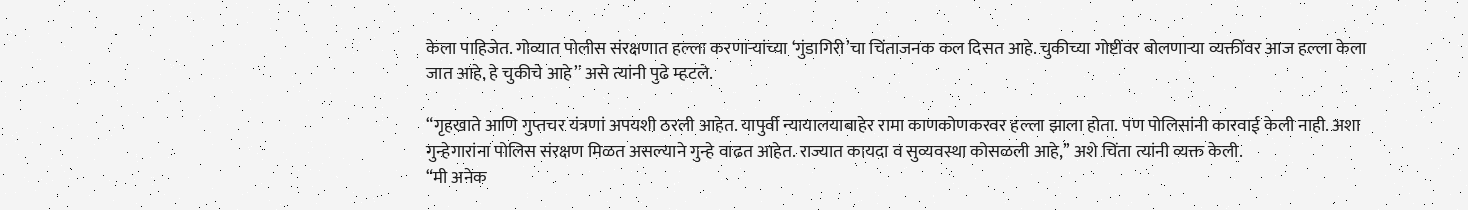केला पाहिजेत. गोव्यात पोलीस संरक्षणात हल्ला करणाऱ्यांच्या ‘गुंडागिरी’चा चिंताजनक कल दिसत आहे. चुकीच्या गोष्टींवर बोलणाऱ्या व्यक्तींवर आज हल्ला केला जात आहे, हे चुकीचे आहे’’ असे त्यांनी पुढे म्हटले.

“गृहखाते आणि गुप्तचर यंत्रणां अपयशी ठरली आहेत. यापुर्वी न्यायालयाबाहेर रामा काणकोणकरवर हल्ला झाला होता. पण पोलिसांनी कारवाई केली नाही. अशा गुन्हेगारांना पोलिस संरक्षण मिळत असल्याने गुन्हे वाढत आहेत. राज्यात कायदा व सुव्यवस्था कोसळली आहे,’’ अशे चिंता त्यांनी व्यक्त केली.
“मी अनेक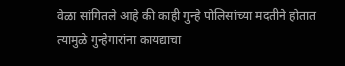वेळा सांगितले आहे की काही गुन्हे पोलिसांच्या मदतीने होतात त्यामुळे गुन्हेगारांना कायद्याचा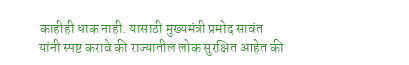काहीही धाक नाही. यासाठी मुख्यमंत्री प्रमोद सावंत यांनी स्पष्ट करावे की राज्यातील लोक सुरक्षित आहेत की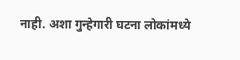नाही. अशा गुन्हेगारी घटना लोकांमध्ये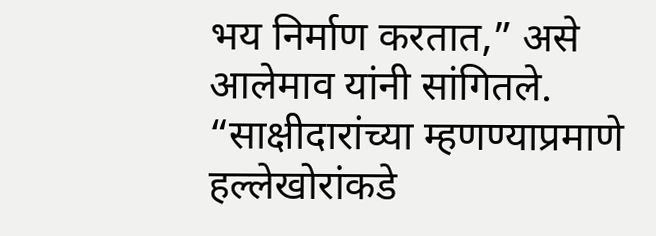भय निर्माण करतात,” असे आलेमाव यांनी सांगितले.
“साक्षीदारांच्या म्हणण्याप्रमाणे हल्लेखोरांकडे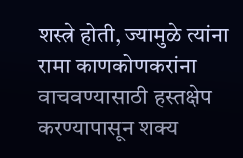शस्त्रे होती, ज्यामुळे त्यांना रामा काणकोणकरांना वाचवण्यासाठी हस्तक्षेप करण्यापासून शक्य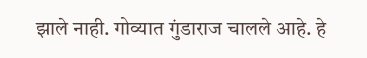झाले नाही. गोव्यात गुंडाराज चालले आहे. हे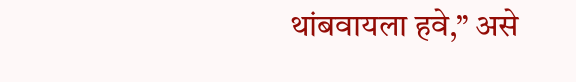थांबवायला हवे,” असे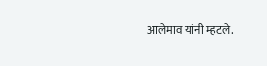आलेमाव यांनी म्हटले.